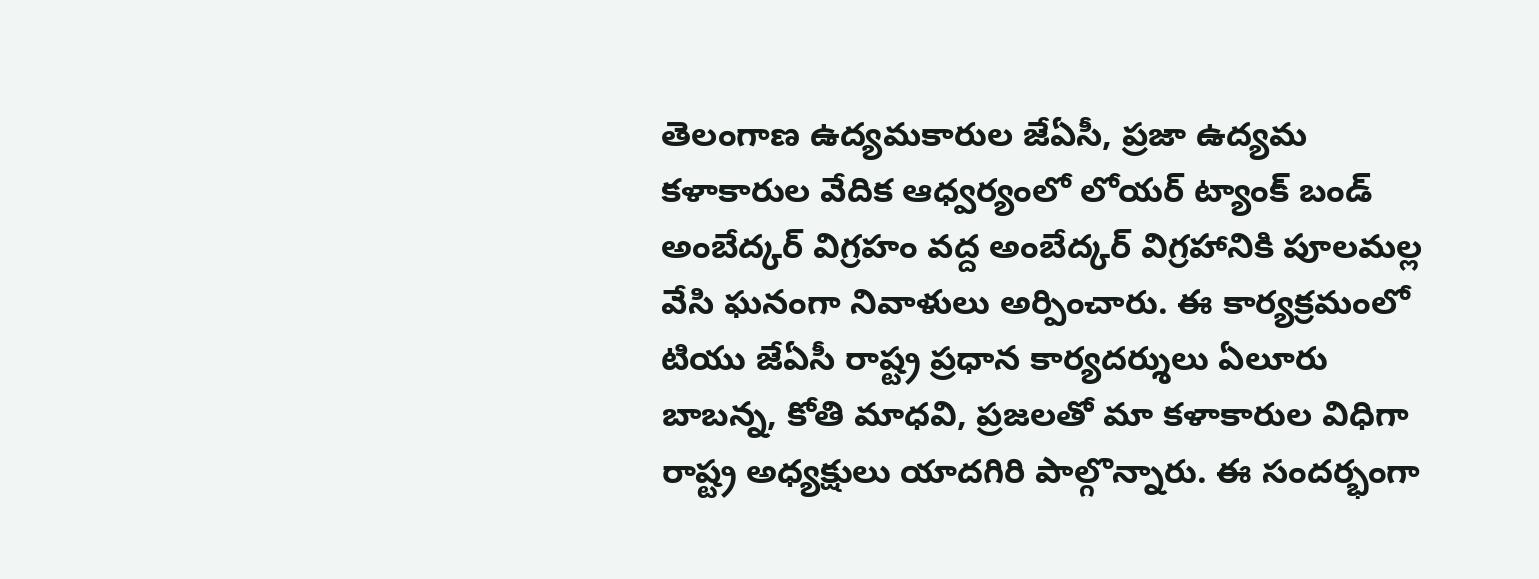తెలంగాణ ఉద్యమకారుల జేఏసీ, ప్రజా ఉద్యమ కళాకారుల వేదిక ఆధ్వర్యంలో లోయర్ ట్యాంక్ బండ్ అంబేద్కర్ విగ్రహం వద్ద అంబేద్కర్ విగ్రహానికి పూలమల్ల వేసి ఘనంగా నివాళులు అర్పించారు. ఈ కార్యక్రమంలో టియు జేఏసీ రాష్ట్ర ప్రధాన కార్యదర్శులు ఏలూరు బాబన్న, కోతి మాధవి, ప్రజలతో మా కళాకారుల విధిగా రాష్ట్ర అధ్యక్షులు యాదగిరి పాల్గొన్నారు. ఈ సందర్భంగా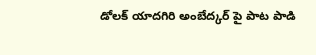డోలక్ యాదగిరి అంబేద్కర్ పై పాట పాడి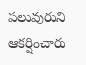పలువురుని ఆకర్షించారు